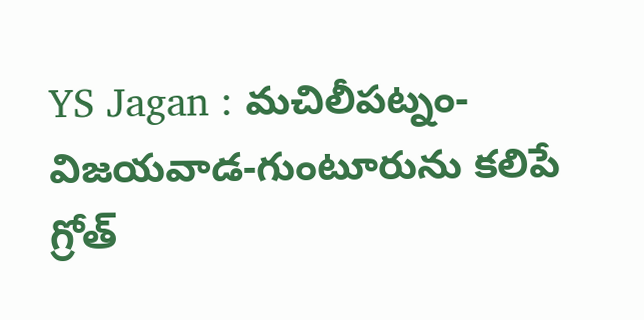YS Jagan : మచిలీపట్నం-విజయవాడ-గుంటూరును కలిపే గ్రోత్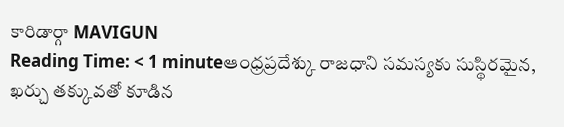కారిడార్గా MAVIGUN
Reading Time: < 1 minuteఆంధ్రప్రదేశ్కు రాజధాని సమస్యకు సుస్థిరమైన, ఖర్చు తక్కువతో కూడిన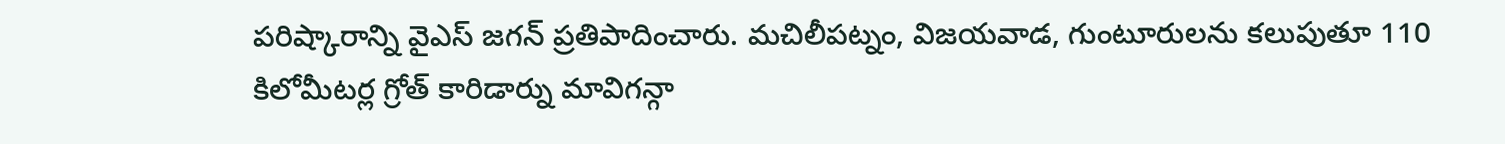పరిష్కారాన్ని వైఎస్ జగన్ ప్రతిపాదించారు. మచిలీపట్నం, విజయవాడ, గుంటూరులను కలుపుతూ 110 కిలోమీటర్ల గ్రోత్ కారిడార్ను మావిగన్గా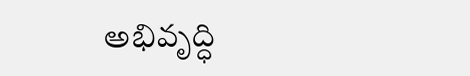అభివృద్ధి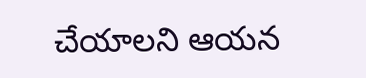చేయాలని ఆయన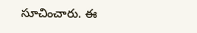సూచించారు. ఈ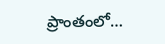ప్రాంతంలో…